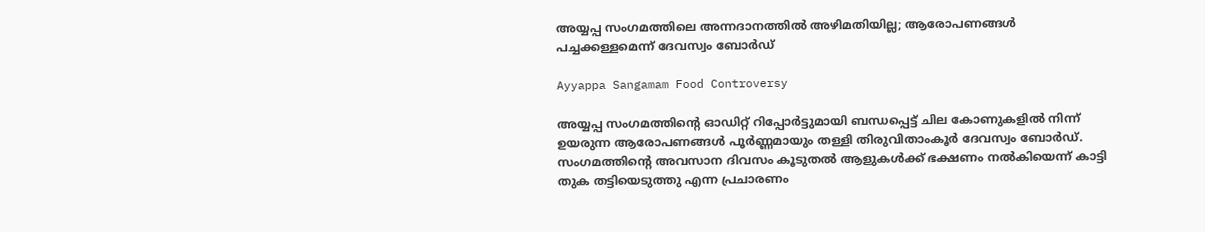അയ്യപ്പ സംഗമത്തിലെ അന്നദാനത്തിൽ അഴിമതിയില്ല; ആരോപണങ്ങൾ പച്ചക്കള്ളമെന്ന് ദേവസ്വം ബോർഡ്

Ayyappa Sangamam Food Controversy

അയ്യപ്പ സംഗമത്തിന്റെ ഓഡിറ്റ് റിപ്പോർട്ടുമായി ബന്ധപ്പെട്ട് ചില കോണുകളിൽ നിന്ന് ഉയരുന്ന ആരോപണങ്ങൾ പൂർണ്ണമായും തള്ളി തിരുവിതാംകൂർ ദേവസ്വം ബോർഡ്. സംഗമത്തിന്റെ അവസാന ദിവസം കൂടുതൽ ആളുകൾക്ക് ഭക്ഷണം നൽകിയെന്ന് കാട്ടി തുക തട്ടിയെടുത്തു എന്ന പ്രചാരണം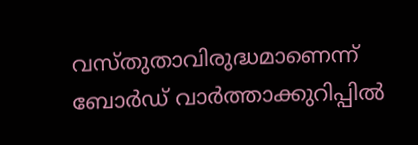വസ്തുതാവിരുദ്ധമാണെന്ന് ബോർഡ് വാർത്താക്കുറിപ്പിൽ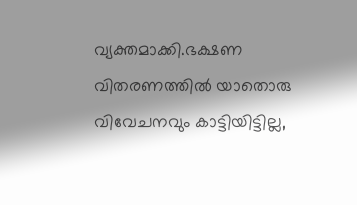വ്യക്തമാക്കി.ഭക്ഷണ വിതരണത്തിൽ യാതൊരു വിവേചനവും കാട്ടിയിട്ടില്ല,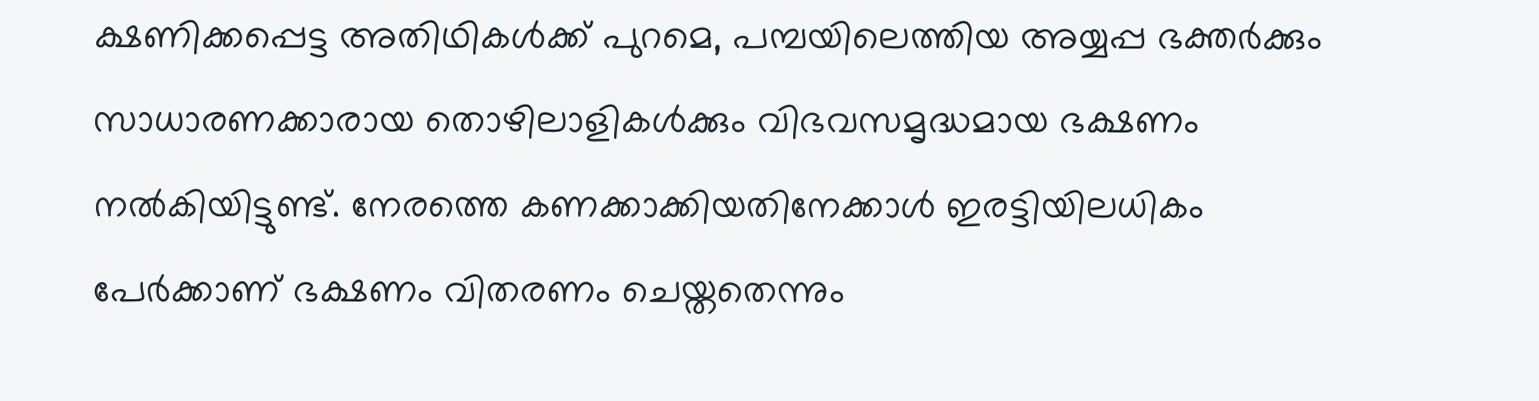ക്ഷണിക്കപ്പെട്ട അതിഥികൾക്ക് പുറമെ, പമ്പയിലെത്തിയ അയ്യപ്പ ഭക്തർക്കും സാധാരണക്കാരായ തൊഴിലാളികൾക്കും വിഭവസമൃദ്ധമായ ഭക്ഷണം നൽകിയിട്ടുണ്ട്. നേരത്തെ കണക്കാക്കിയതിനേക്കാൾ ഇരട്ടിയിലധികം പേർക്കാണ് ഭക്ഷണം വിതരണം ചെയ്തതെന്നും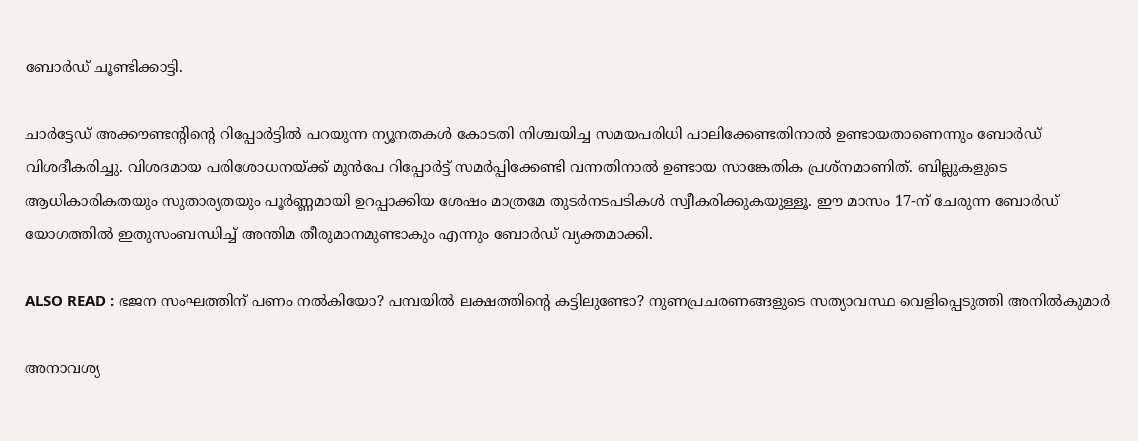ബോർഡ് ചൂണ്ടിക്കാട്ടി.

ചാർട്ടേഡ് അക്കൗണ്ടന്റിന്റെ റിപ്പോർട്ടിൽ പറയുന്ന ന്യൂനതകൾ കോടതി നിശ്ചയിച്ച സമയപരിധി പാലിക്കേണ്ടതിനാൽ ഉണ്ടായതാണെന്നും ബോർഡ് വിശദീകരിച്ചു. വിശദമായ പരിശോധനയ്ക്ക് മുൻപേ റിപ്പോർട്ട് സമർപ്പിക്കേണ്ടി വന്നതിനാൽ ഉണ്ടായ സാങ്കേതിക പ്രശ്നമാണിത്. ബില്ലുകളുടെ ആധികാരികതയും സുതാര്യതയും പൂർണ്ണമായി ഉറപ്പാക്കിയ ശേഷം മാത്രമേ തുടർനടപടികൾ സ്വീകരിക്കുകയുള്ളൂ. ഈ മാസം 17-ന് ചേരുന്ന ബോർഡ് യോഗത്തിൽ ഇതുസംബന്ധിച്ച് അന്തിമ തീരുമാനമുണ്ടാകും എന്നും ബോർഡ് വ്യക്തമാക്കി.

ALSO READ : ഭജന സംഘത്തിന് പണം നൽകിയോ? പമ്പയിൽ ലക്ഷത്തിന്റെ കട്ടിലുണ്ടോ? നുണപ്രചരണങ്ങളുടെ സത്യാവസ്ഥ വെളിപ്പെടുത്തി അനിൽകുമാർ

അനാവശ്യ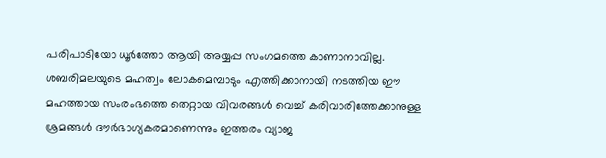പരിപാടിയോ ധൂർത്തോ ആയി അയ്യപ്പ സംഗമത്തെ കാണാനാവില്ല. ശബരിമലയുടെ മഹത്വം ലോകമെമ്പാടും എത്തിക്കാനായി നടത്തിയ ഈ മഹത്തായ സംരംഭത്തെ തെറ്റായ വിവരങ്ങൾ വെച്ച് കരിവാരിത്തേക്കാനുള്ള ശ്രമങ്ങൾ ദൗർഭാഗ്യകരമാണെന്നും ഇത്തരം വ്യാജ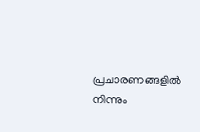പ്രചാരണങ്ങളിൽ നിന്നും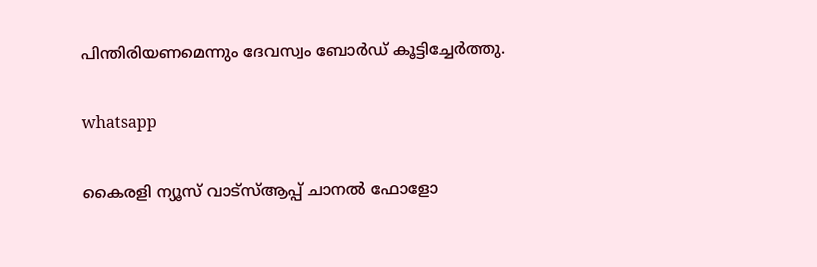പിന്തിരിയണമെന്നും ദേവസ്വം ബോർഡ് കൂട്ടിച്ചേർത്തു.

whatsapp

കൈരളി ന്യൂസ് വാട്‌സ്ആപ്പ് ചാനല്‍ ഫോളോ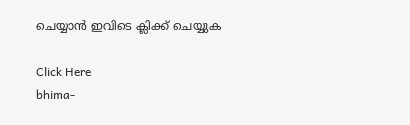ചെയ്യാന്‍ ഇവിടെ ക്ലിക്ക് ചെയ്യുക

Click Here
bhima-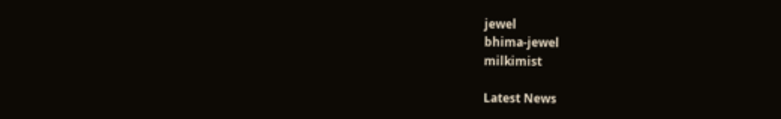jewel
bhima-jewel
milkimist

Latest News